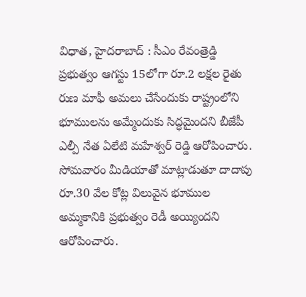విధాత, హైదరాబాద్ : సీఎం రేవంత్రెడ్డి ప్రభుత్వం ఆగస్టు 15లోగా రూ.2 లక్షల రైతు రుణ మాఫీ అమలు చేసేందుకు రాష్ట్రంలోని భూములను అమ్మేందుకు సిద్ధమైందని బీజేపీ ఎల్పీ నేత ఏలేటి మహేశ్వర్ రెడ్డి ఆరోపించారు. సోమవారం మీడియాతో మాట్లాడుతూ దాదాపు రూ.30 వేల కోట్ల విలువైన భూముల అమ్మకానికి ప్రభుత్వం రెడీ అయ్యిందని ఆరోపించారు.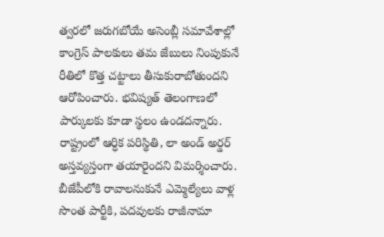త్వరలో జరుగబోయే అసెంబ్లీ సమావేశాల్లో కాంగ్రెస్ పాలకులు తమ జేబులు నింపుకునే రీతిలో కొత్త చట్టాలు తీసుకురాబోతుందని ఆరోపించారు. భవిష్యత్ తెలంగాణలో పార్కులకు కూడా స్థలం ఉండదన్నారు. రాష్ట్రంలో ఆర్ధిక పరిస్థితి, లా అండ్ అర్డర్ అస్తవ్యస్తంగా తయారైందని విమర్శించారు. బీజేపీలోకి రావాలనుకునే ఎమ్మెల్యేలు వాళ్ల సొంత పార్టీకి, పదవులకు రాజీనామా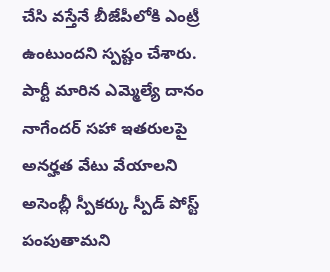చేసి వస్తేనే బీజేపీలోకి ఎంట్రీ ఉంటుందని స్పష్టం చేశారు. పార్టీ మారిన ఎమ్మెల్యే దానం నాగేందర్ సహా ఇతరులపై అనర్హత వేటు వేయాలని అసెంబ్లీ స్పీకర్కు స్పీడ్ పోస్ట్ పంపుతామని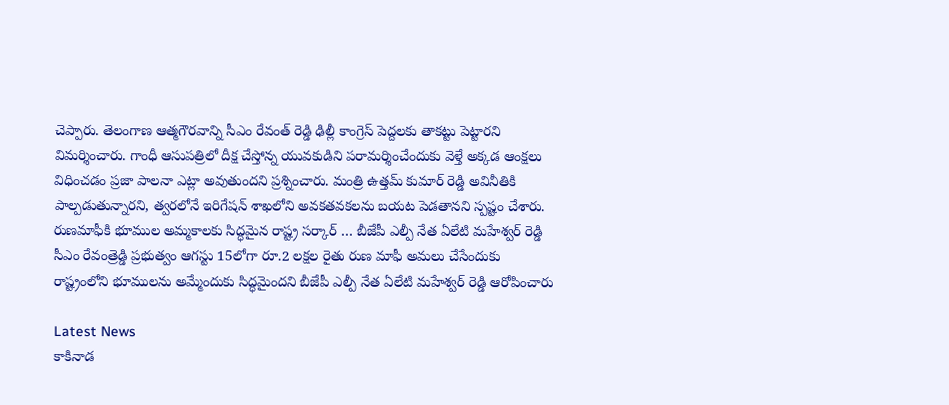చెప్పారు. తెలంగాణ ఆత్మగౌరవాన్ని సీఎం రేవంత్ రెడ్డి ఢిల్లీ కాంగ్రెస్ పెద్దలకు తాకట్టు పెట్టారని విమర్శించారు. గాంధీ ఆసుపత్రిలో దీక్ష చేస్తోన్న యువకుడిని పరామర్శించేందుకు వెళ్తే అక్కడ ఆంక్షలు విధించడం ప్రజా పాలనా ఎట్లా అవుతుందని ప్రశ్నించారు. మంత్రి ఉత్తమ్ కుమార్ రెడ్డి అవినీతికి పాల్పడుతున్నారని, త్వరలోనే ఇరిగేషన్ శాఖలోని అవకతవకలను బయట పెడతానని స్పష్టం చేశారు.
రుణమాఫీకి భూముల అమ్మకాలకు సిద్ధమైన రాష్ట్ర సర్కార్ … బీజేపీ ఎల్పీ నేత ఏలేటి మహేశ్వర్ రెడ్డి
సీఎం రేవంత్రెడ్డి ప్రభుత్వం ఆగస్టు 15లోగా రూ.2 లక్షల రైతు రుణ మాఫీ అమలు చేసేందుకు రాష్ట్రంలోని భూములను అమ్మేందుకు సిద్ధమైందని బీజేపీ ఎల్పీ నేత ఏలేటి మహేశ్వర్ రెడ్డి ఆరోపించారు

Latest News
కాకినాడ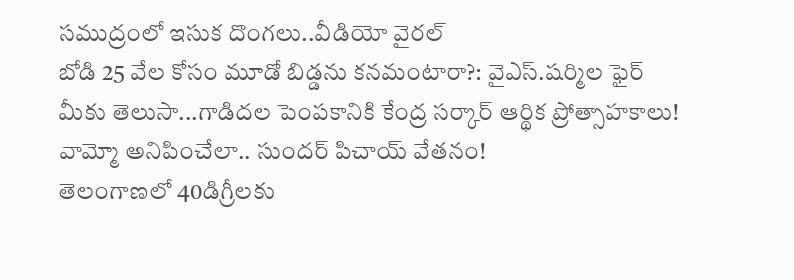సముద్రంలో ఇసుక దొంగలు..వీడియో వైరల్
బోడి 25 వేల కోసం మూడో బిడ్డను కనమంటారా?: వైఎస్.షర్మిల ఫైర్
మీకు తెలుసా...గాడిదల పెంపకానికి కేంద్ర సర్కార్ ఆర్థిక ప్రోత్సాహకాలు!
వామ్మో అనిపించేలా.. సుందర్ పిచాయ్ వేతనం!
తెలంగాణలో 40డిగ్రీలకు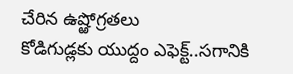చేరిన ఉష్ఱోగ్రతలు
కోడిగుడ్లకు యుద్దం ఎఫెక్ట్..సగానికి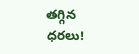తగ్గిన ధరలు!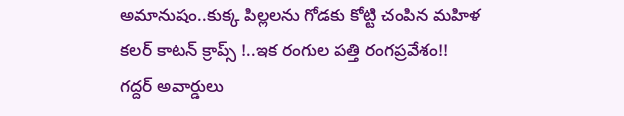అమానుషం..కుక్క పిల్లలను గోడకు కోట్టి చంపిన మహిళ
కలర్ కాటన్ క్రాప్స్ !..ఇక రంగుల పత్తి రంగప్రవేశం!!
గద్దర్ అవార్డులు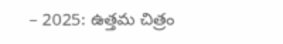– 2025: ఉత్తమ చిత్రం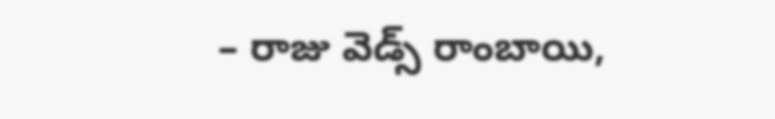– రాజు వెడ్స్ రాంబాయి,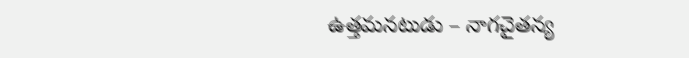ఉత్తమనటుడు – నాగచైతన్య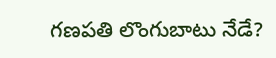గణపతి లొంగుబాటు నేడే?